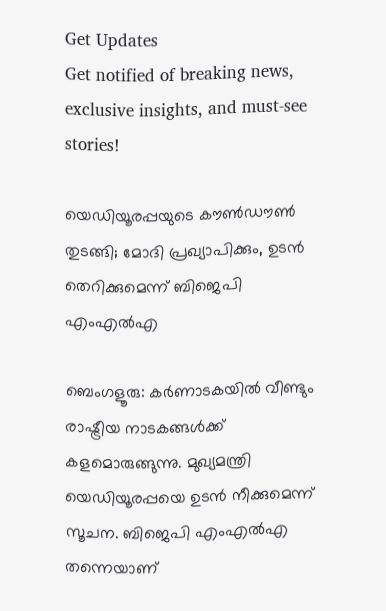Get Updates
Get notified of breaking news, exclusive insights, and must-see stories!

യെഡിയൂരപ്പയുടെ കൗണ്‍ഡൗണ്‍ തുടങ്ങി; മോദി പ്രഖ്യാപിക്കും, ഉടന്‍ തെറിക്കുമെന്ന് ബിജെപി എംഎല്‍എ

ബെംഗളൂരു: കര്‍ണാടകയില്‍ വീണ്ടും രാഷ്ട്രീയ നാടകങ്ങള്‍ക്ക് കളമൊരുങ്ങുന്നു. മുഖ്യമന്ത്രി യെഡിയൂരപ്പയെ ഉടന്‍ നീക്കുമെന്ന് സൂചന. ബിജെപി എംഎല്‍എ തന്നെയാണ്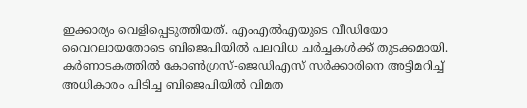ഇക്കാര്യം വെളിപ്പെടുത്തിയത്. എംഎല്‍എയുടെ വീഡിയോ വൈറലായതോടെ ബിജെപിയില്‍ പലവിധ ചര്‍ച്ചകള്‍ക്ക് തുടക്കമായി. കര്‍ണാടകത്തില്‍ കോണ്‍ഗ്രസ്-ജെഡിഎസ് സര്‍ക്കാരിനെ അട്ടിമറിച്ച് അധികാരം പിടിച്ച ബിജെപിയില്‍ വിമത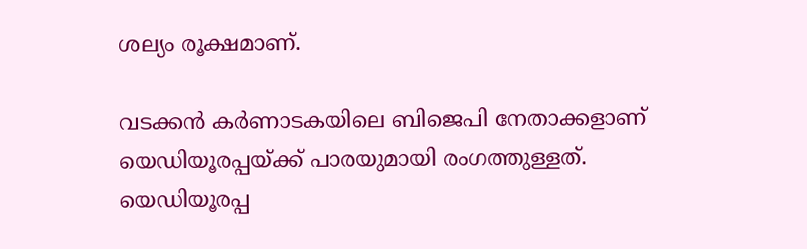ശല്യം രൂക്ഷമാണ്.

വടക്കന്‍ കര്‍ണാടകയിലെ ബിജെപി നേതാക്കളാണ് യെഡിയൂരപ്പയ്ക്ക് പാരയുമായി രംഗത്തുള്ളത്. യെഡിയൂരപ്പ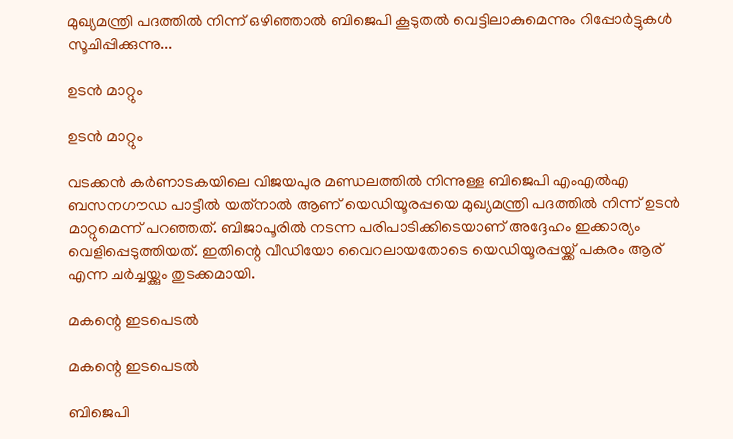മുഖ്യമന്ത്രി പദത്തില്‍ നിന്ന് ഒഴിഞ്ഞാല്‍ ബിജെപി കൂടുതല്‍ വെട്ടിലാകുമെന്നും റിപ്പോര്‍ട്ടുകള്‍ സൂചിപ്പിക്കുന്നു...

ഉടന്‍ മാറ്റും

ഉടന്‍ മാറ്റും

വടക്കന്‍ കര്‍ണാടകയിലെ വിജയപുര മണ്ഡലത്തില്‍ നിന്നുള്ള ബിജെപി എംഎല്‍എ ബസനഗൗഡ പാട്ടീല്‍ യത്‌നാല്‍ ആണ് യെഡിയൂരപ്പയെ മുഖ്യമന്ത്രി പദത്തില്‍ നിന്ന് ഉടന്‍ മാറ്റുമെന്ന് പറഞ്ഞത്. ബിജാപൂരില്‍ നടന്ന പരിപാടിക്കിടെയാണ് അദ്ദേഹം ഇക്കാര്യം വെളിപ്പെടുത്തിയത്. ഇതിന്റെ വീഡിയോ വൈറലായതോടെ യെഡിയൂരപ്പയ്ക്ക് പകരം ആര് എന്ന ചര്‍ച്ചയ്ക്കും തുടക്കമായി.

മകന്റെ ഇടപെടല്‍

മകന്റെ ഇടപെടല്‍

ബിജെപി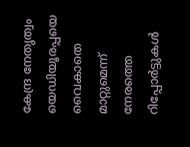കേന്ദ്ര നേതൃത്വം യെഡിയൂരപ്പയെ വൈകാതെ മാറ്റുമെന്ന് നേരത്തെ റിപ്പോര്‍ട്ടുകള്‍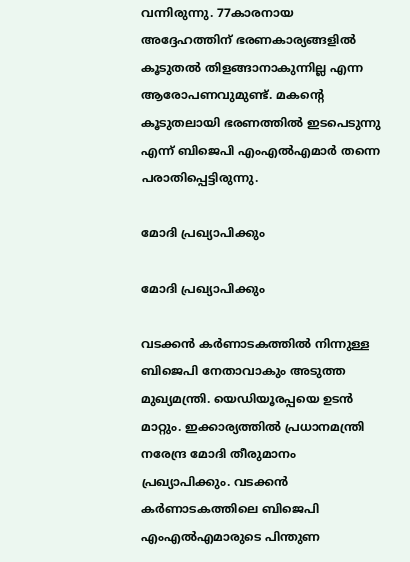വന്നിരുന്നു. 77കാരനായ അദ്ദേഹത്തിന് ഭരണകാര്യങ്ങളില്‍ കൂടുതല്‍ തിളങ്ങാനാകുന്നില്ല എന്ന ആരോപണവുമുണ്ട്. മകന്റെ കൂടുതലായി ഭരണത്തില്‍ ഇടപെടുന്നു എന്ന് ബിജെപി എംഎല്‍എമാര്‍ തന്നെ പരാതിപ്പെട്ടിരുന്നു.

മോദി പ്രഖ്യാപിക്കും

മോദി പ്രഖ്യാപിക്കും

വടക്കന്‍ കര്‍ണാടകത്തില്‍ നിന്നുള്ള ബിജെപി നേതാവാകും അടുത്ത മുഖ്യമന്ത്രി. യെഡിയൂരപ്പയെ ഉടന്‍ മാറ്റും. ഇക്കാര്യത്തില്‍ പ്രധാനമന്ത്രി നരേന്ദ്ര മോദി തീരുമാനം പ്രഖ്യാപിക്കും. വടക്കന്‍ കര്‍ണാടകത്തിലെ ബിജെപി എംഎല്‍എമാരുടെ പിന്തുണ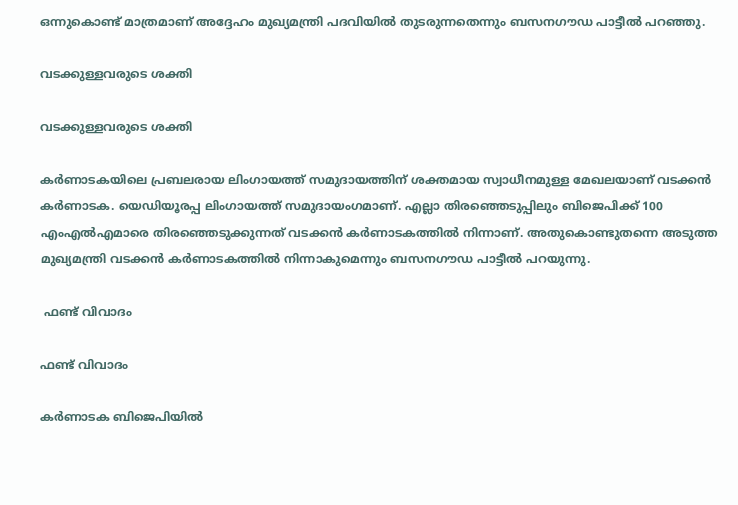ഒന്നുകൊണ്ട് മാത്രമാണ് അദ്ദേഹം മുഖ്യമന്ത്രി പദവിയില്‍ തുടരുന്നതെന്നും ബസനഗൗഡ പാട്ടീല്‍ പറഞ്ഞു.

വടക്കുള്ളവരുടെ ശക്തി

വടക്കുള്ളവരുടെ ശക്തി

കര്‍ണാടകയിലെ പ്രബലരായ ലിംഗായത്ത് സമുദായത്തിന് ശക്തമായ സ്വാധീനമുള്ള മേഖലയാണ് വടക്കന്‍ കര്‍ണാടക. യെഡിയൂരപ്പ ലിംഗായത്ത് സമുദായംഗമാണ്. എല്ലാ തിരഞ്ഞെടുപ്പിലും ബിജെപിക്ക് 100 എംഎല്‍എമാരെ തിരഞ്ഞെടുക്കുന്നത് വടക്കന്‍ കര്‍ണാടകത്തില്‍ നിന്നാണ്. അതുകൊണ്ടുതന്നെ അടുത്ത മുഖ്യമന്ത്രി വടക്കന്‍ കര്‍ണാടകത്തില്‍ നിന്നാകുമെന്നും ബസനഗൗഡ പാട്ടീല്‍ പറയുന്നു.

 ഫണ്ട് വിവാദം

ഫണ്ട് വിവാദം

കര്‍ണാടക ബിജെപിയില്‍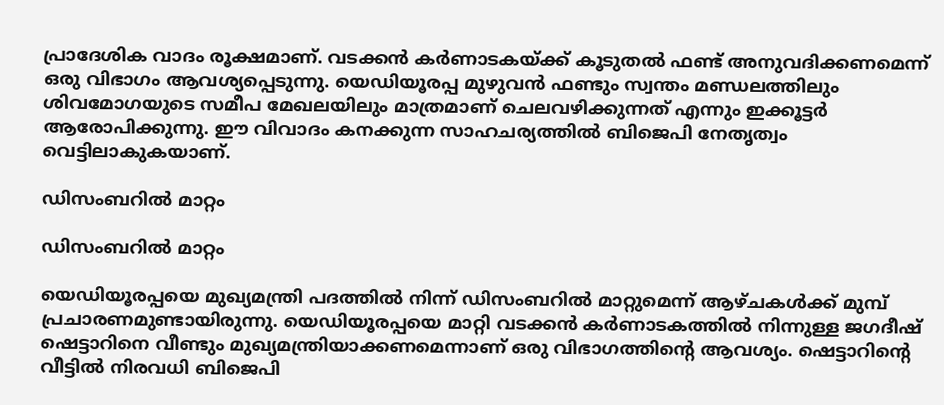പ്രാദേശിക വാദം രൂക്ഷമാണ്. വടക്കന്‍ കര്‍ണാടകയ്ക്ക് കൂടുതല്‍ ഫണ്ട് അനുവദിക്കണമെന്ന് ഒരു വിഭാഗം ആവശ്യപ്പെടുന്നു. യെഡിയൂരപ്പ മുഴുവന്‍ ഫണ്ടും സ്വന്തം മണ്ഡലത്തിലും ശിവമോഗയുടെ സമീപ മേഖലയിലും മാത്രമാണ് ചെലവഴിക്കുന്നത് എന്നും ഇക്കൂട്ടര്‍ ആരോപിക്കുന്നു. ഈ വിവാദം കനക്കുന്ന സാഹചര്യത്തില്‍ ബിജെപി നേതൃത്വം വെട്ടിലാകുകയാണ്.

ഡിസംബറില്‍ മാറ്റം

ഡിസംബറില്‍ മാറ്റം

യെഡിയൂരപ്പയെ മുഖ്യമന്ത്രി പദത്തില്‍ നിന്ന് ഡിസംബറില്‍ മാറ്റുമെന്ന് ആഴ്ചകള്‍ക്ക് മുമ്പ് പ്രചാരണമുണ്ടായിരുന്നു. യെഡിയൂരപ്പയെ മാറ്റി വടക്കന്‍ കര്‍ണാടകത്തില്‍ നിന്നുള്ള ജഗദീഷ് ഷെട്ടാറിനെ വീണ്ടും മുഖ്യമന്ത്രിയാക്കണമെന്നാണ് ഒരു വിഭാഗത്തിന്റെ ആവശ്യം. ഷെട്ടാറിന്റെ വീട്ടില്‍ നിരവധി ബിജെപി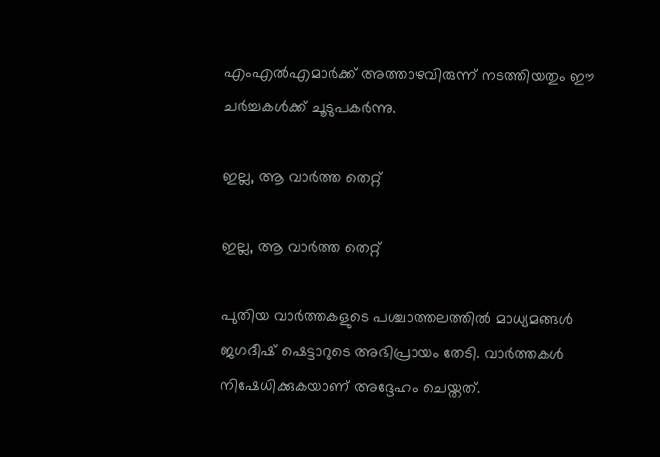എംഎല്‍എമാര്‍ക്ക് അത്താഴവിരുന്ന് നടത്തിയതും ഈ ചര്‍ച്ചകള്‍ക്ക് ചൂടുപകര്‍ന്നു.

ഇല്ല, ആ വാര്‍ത്ത തെറ്റ്

ഇല്ല, ആ വാര്‍ത്ത തെറ്റ്

പുതിയ വാര്‍ത്തകളുടെ പശ്ചാത്തലത്തില്‍ മാധ്യമങ്ങള്‍ ജഗദീഷ് ഷെട്ടാറുടെ അഭിപ്രായം തേടി. വാര്‍ത്തകള്‍ നിഷേധിക്കുകയാണ് അദ്ദേഹം ചെയ്തത്.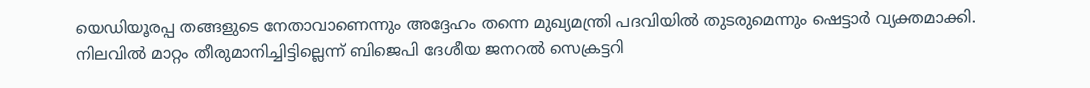യെഡിയൂരപ്പ തങ്ങളുടെ നേതാവാണെന്നും അദ്ദേഹം തന്നെ മുഖ്യമന്ത്രി പദവിയില്‍ തുടരുമെന്നും ഷെട്ടാര്‍ വ്യക്തമാക്കി. നിലവില്‍ മാറ്റം തീരുമാനിച്ചിട്ടില്ലെന്ന് ബിജെപി ദേശീയ ജനറല്‍ സെക്രട്ടറി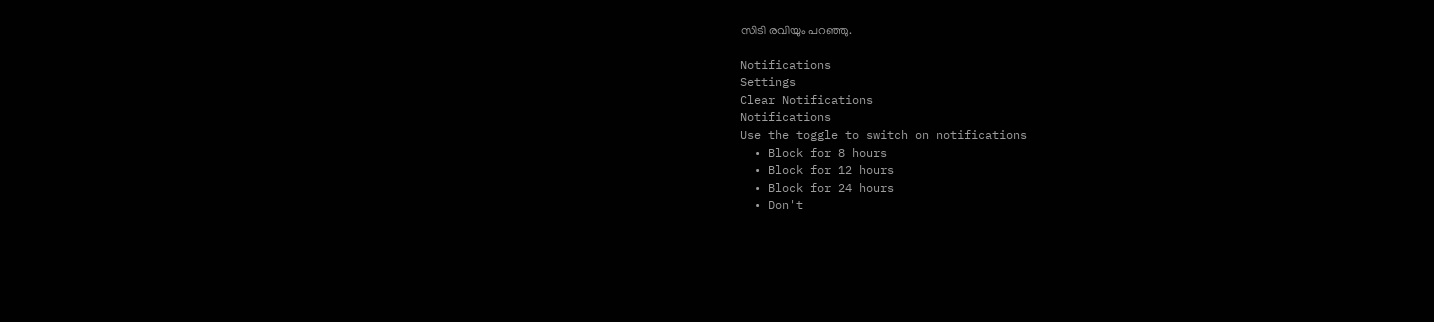സിടി രവിയും പറഞ്ഞു.

Notifications
Settings
Clear Notifications
Notifications
Use the toggle to switch on notifications
  • Block for 8 hours
  • Block for 12 hours
  • Block for 24 hours
  • Don't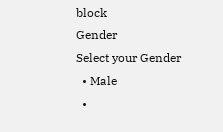block
Gender
Select your Gender
  • Male
  •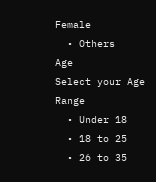Female
  • Others
Age
Select your Age Range
  • Under 18
  • 18 to 25
  • 26 to 35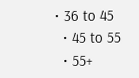• 36 to 45
  • 45 to 55
  • 55+